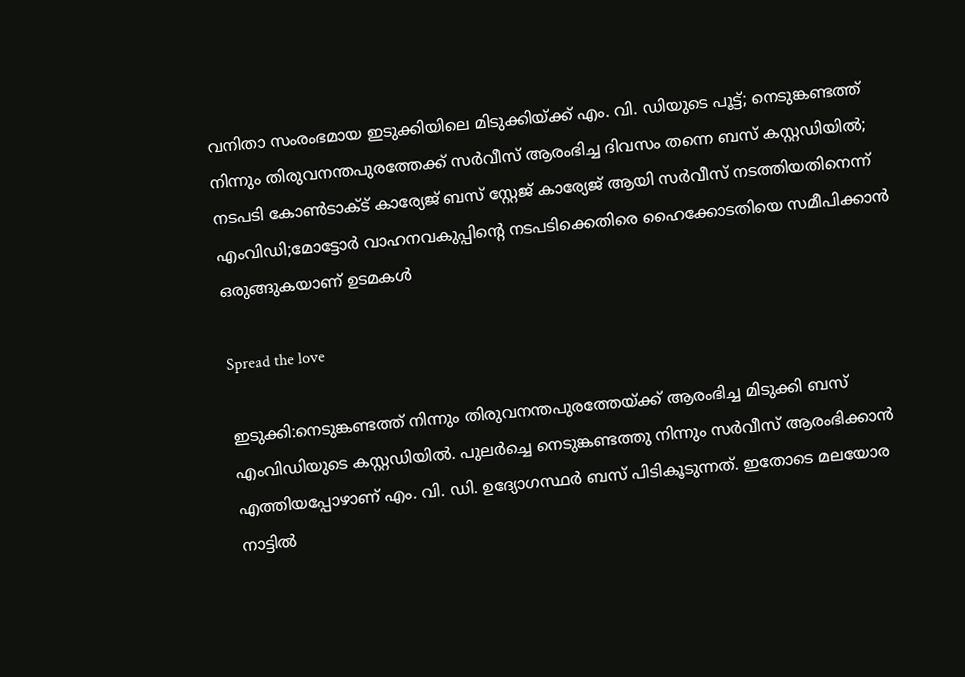വനിതാ സംരംഭമായ ഇടുക്കിയിലെ മിടുക്കിയ്ക്ക് എം. വി. ഡിയുടെ പൂട്ട്; നെടുങ്കണ്ടത്ത് നിന്നും തിരുവനന്തപുരത്തേക്ക് സര്‍വീസ് ആരംഭിച്ച ദിവസം തന്നെ ബസ് കസ്റ്റഡിയില്‍; നടപടി കോണ്‍ടാക്‌ട് കാര്യേജ് ബസ് സ്റ്റേജ് കാര്യേജ് ആയി സര്‍വീസ് നടത്തിയതിനെന്ന് എംവിഡി;മോട്ടോര്‍ വാഹനവകുപ്പിന്റെ നടപടിക്കെതിരെ ഹൈക്കോടതിയെ സമീപിക്കാന്‍ ഒരുങ്ങുകയാണ് ഉടമകള്‍

Spread the love

ഇടുക്കി:നെടുങ്കണ്ടത്ത് നിന്നും തിരുവനന്തപുരത്തേയ്ക്ക് ആരംഭിച്ച മിടുക്കി ബസ് എംവിഡിയുടെ കസ്റ്റഡിയില്‍. പുലര്‍ച്ചെ നെടുങ്കണ്ടത്തു നിന്നും സര്‍വീസ് ആരംഭിക്കാന്‍ എത്തിയപ്പോഴാണ് എം. വി. ഡി. ഉദ്യോഗസ്ഥര്‍ ബസ് പിടികൂടുന്നത്. ഇതോടെ മലയോര നാട്ടില്‍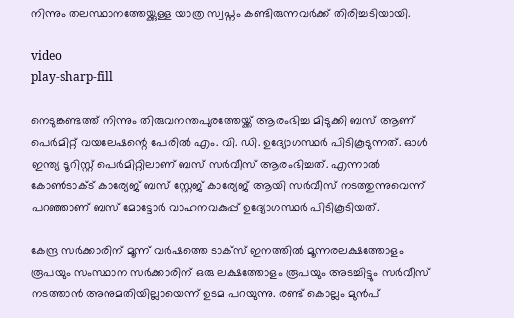നിന്നും തലസ്ഥാനത്തേയ്ക്കുള്ള യാത്ര സ്വപ്നം കണ്ടിരുന്നവര്‍ക്ക് തിരിച്ചടിയായി.

video
play-sharp-fill

നെടുങ്കണ്ടത്ത് നിന്നും തിരുവനന്തപുരത്തേയ്ക്ക് ആരംഭിച്ച മിടുക്കി ബസ് ആണ് പെര്‍മിറ്റ് വയലേഷന്റെ പേരില്‍ എം. വി. ഡി. ഉദ്യോഗസ്ഥര്‍ പിടികൂടുന്നത്. ഓള്‍ ഇന്ത്യ ടൂറിസ്റ്റ് പെര്‍മിറ്റിലാണ് ബസ് സര്‍വീസ് ആരംഭിച്ചത്. എന്നാല്‍ കോണ്‍ടാക്‌ട് കാര്യേജ് ബസ് സ്റ്റേജ് കാര്യേജ് ആയി സര്‍വീസ് നടത്തുന്നുവെന്ന് പറഞ്ഞാണ് ബസ് മോട്ടോര്‍ വാഹനവകുപ്പ് ഉദ്യോഗസ്ഥര്‍ പിടികൂടിയത്.

കേന്ദ്ര സര്‍ക്കാരിന് മൂന്ന് വര്‍ഷത്തെ ടാക്സ് ഇനത്തില്‍ മൂന്നരലക്ഷത്തോളം രൂപയും സംസ്ഥാന സര്‍ക്കാരിന് ഒരു ലക്ഷത്തോളം രൂപയും അടച്ചിട്ടും സര്‍വീസ് നടത്താന്‍ അനുമതിയില്ലായെന്ന് ഉടമ പറയുന്നു. രണ്ട് കൊല്ലം മുന്‍പ്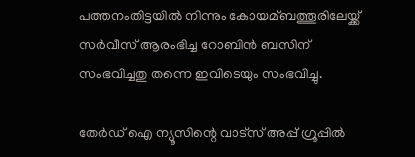പത്തനംതിട്ടയില്‍ നിന്നും കോയമ്ബത്തൂരിലേയ്ക്ക് സര്‍വീസ് ആരംഭിച്ച റോബിന്‍ ബസിന് സംഭവിച്ചതു തന്നെ ഇവിടെയും സംഭവിച്ചു.

തേർഡ് ഐ ന്യൂസിന്റെ വാട്സ് അപ്പ് ഗ്രൂപ്പിൽ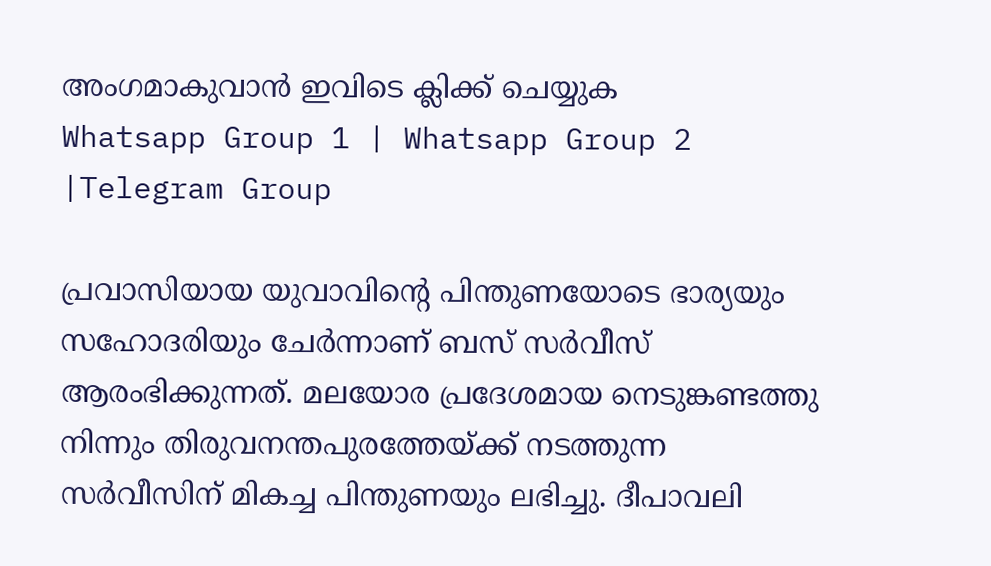അംഗമാകുവാൻ ഇവിടെ ക്ലിക്ക് ചെയ്യുക
Whatsapp Group 1 | Whatsapp Group 2 |Telegram Group

പ്രവാസിയായ യുവാവിന്റെ പിന്തുണയോടെ ഭാര്യയും സഹോദരിയും ചേര്‍ന്നാണ് ബസ് സര്‍വീസ് ആരംഭിക്കുന്നത്. മലയോര പ്രദേശമായ നെടുങ്കണ്ടത്തു നിന്നും തിരുവനന്തപുരത്തേയ്ക്ക് നടത്തുന്ന സര്‍വീസിന് മികച്ച പിന്തുണയും ലഭിച്ചു. ദീപാവലി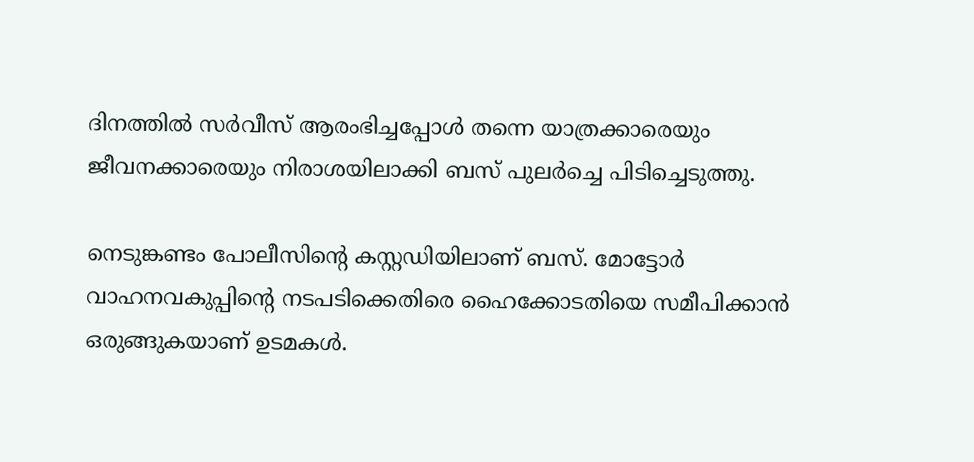ദിനത്തില്‍ സര്‍വീസ് ആരംഭിച്ചപ്പോള്‍ തന്നെ യാത്രക്കാരെയും ജീവനക്കാരെയും നിരാശയിലാക്കി ബസ് പുലര്‍ച്ചെ പിടിച്ചെടുത്തു.

നെടുങ്കണ്ടം പോലീസിന്റെ കസ്റ്റഡിയിലാണ് ബസ്. മോട്ടോര്‍ വാഹനവകുപ്പിന്റെ നടപടിക്കെതിരെ ഹൈക്കോടതിയെ സമീപിക്കാന്‍ ഒരുങ്ങുകയാണ് ഉടമകള്‍.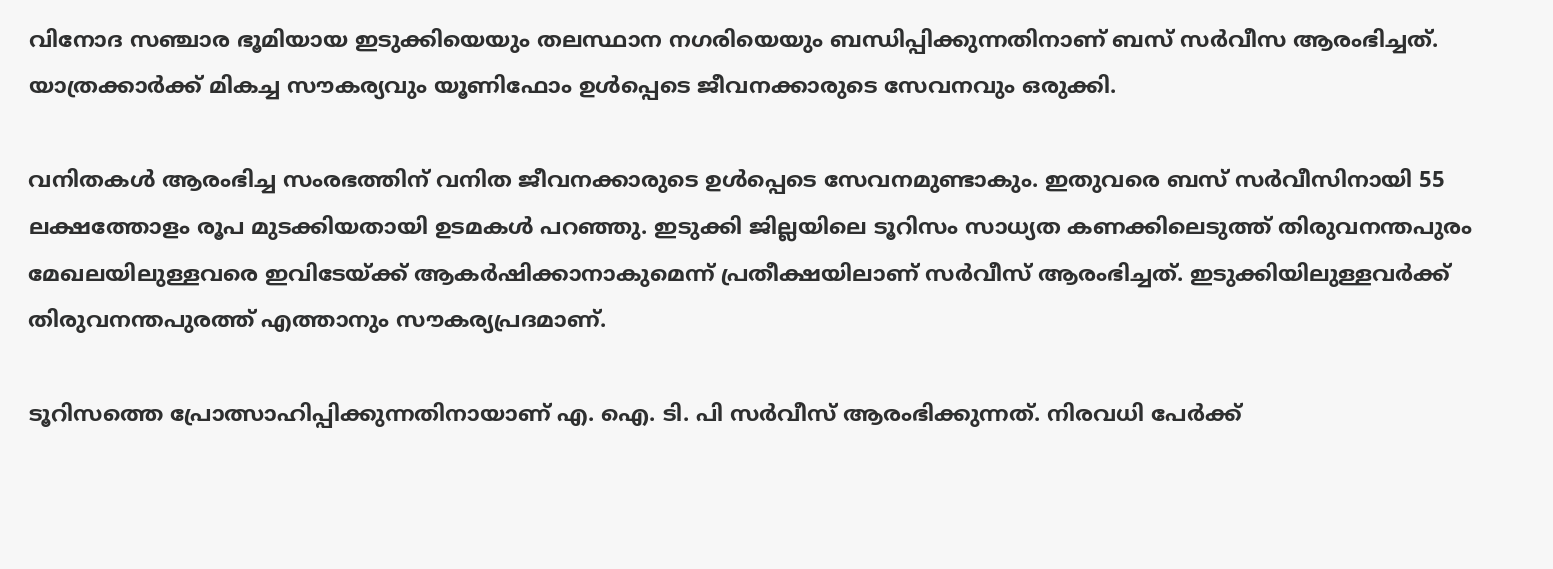വിനോദ സഞ്ചാര ഭൂമിയായ ഇടുക്കിയെയും തലസ്ഥാന നഗരിയെയും ബന്ധിപ്പിക്കുന്നതിനാണ് ബസ് സര്‍വീസ ആരംഭിച്ചത്. യാത്രക്കാര്‍ക്ക് മികച്ച സൗകര്യവും യൂണിഫോം ഉള്‍പ്പെടെ ജീവനക്കാരുടെ സേവനവും ഒരുക്കി.

വനിതകള്‍ ആരംഭിച്ച സംരഭത്തിന് വനിത ജീവനക്കാരുടെ ഉള്‍പ്പെടെ സേവനമുണ്ടാകും. ഇതുവരെ ബസ് സര്‍വീസിനായി 55 ലക്ഷത്തോളം രൂപ മുടക്കിയതായി ഉടമകള്‍ പറഞ്ഞു. ഇടുക്കി ജില്ലയിലെ ടൂറിസം സാധ്യത കണക്കിലെടുത്ത് തിരുവനന്തപുരം മേഖലയിലുള്ളവരെ ഇവിടേയ്ക്ക് ആകര്‍ഷിക്കാനാകുമെന്ന് പ്രതീക്ഷയിലാണ് സര്‍വീസ് ആരംഭിച്ചത്. ഇടുക്കിയിലുള്ളവര്‍ക്ക് തിരുവനന്തപുരത്ത് എത്താനും സൗകര്യപ്രദമാണ്.

ടൂറിസത്തെ പ്രോത്സാഹിപ്പിക്കുന്നതിനായാണ് എ. ഐ. ടി. പി സര്‍വീസ് ആരംഭിക്കുന്നത്. നിരവധി പേര്‍ക്ക്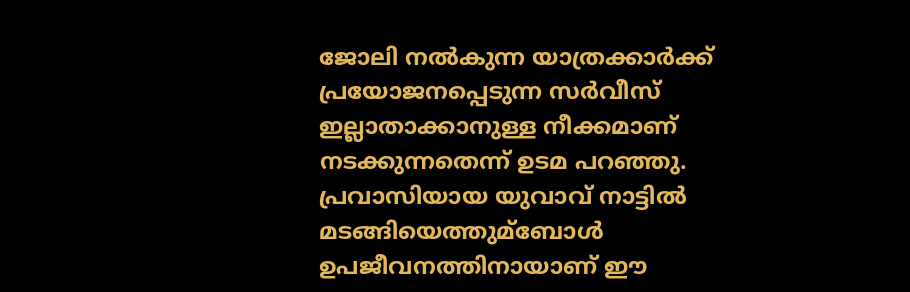ജോലി നല്‍കുന്ന യാത്രക്കാര്‍ക്ക് പ്രയോജനപ്പെടുന്ന സര്‍വീസ് ഇല്ലാതാക്കാനുള്ള നീക്കമാണ് നടക്കുന്നതെന്ന് ഉടമ പറഞ്ഞു. പ്രവാസിയായ യുവാവ് നാട്ടില്‍ മടങ്ങിയെത്തുമ്ബോള്‍ ഉപജീവനത്തിനായാണ് ഈ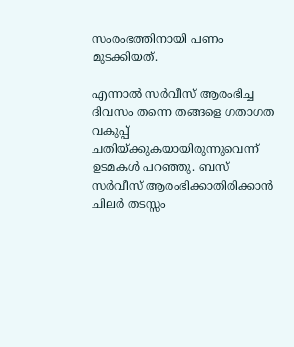സംരംഭത്തിനായി പണം മുടക്കിയത്.

എന്നാല്‍ സര്‍വീസ് ആരംഭിച്ച ദിവസം തന്നെ തങ്ങളെ ഗതാഗത വകുപ്പ് ചതിയ്ക്കുകയായിരുന്നുവെന്ന് ഉടമകള്‍ പറഞ്ഞു. ബസ് സര്‍വീസ് ആരംഭിക്കാതിരിക്കാന്‍ ചിലര്‍ തടസ്സം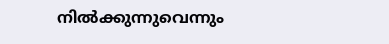നില്‍ക്കുന്നുവെന്നും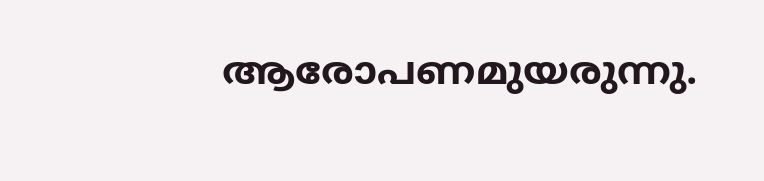ആരോപണമുയരുന്നു.